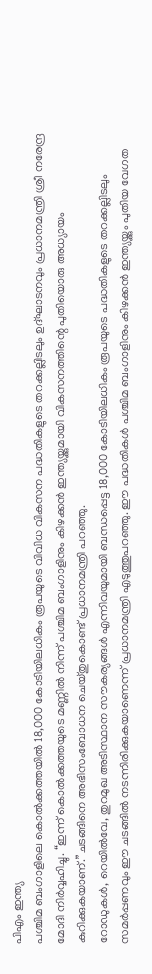പിഎം ഇന്ത്യ
പശ്ചിമ ബംഗാളിലെ കൊൽക്കത്തയിൽ 18,000 കോടിയിലധികം രൂപയുടെ വിവിധ വികസന പദ്ധതികളുടെ തറക്കല്ലിടലും ഉദ്ഘാടനവും പ്രധാനമന്ത്രി ശ്രീ നരേന്ദ്ര മോദി നിർവ്വഹിച്ചു. “ഇന്ന് കൊൽക്കത്തയുടെ മണ്ണിൽ നിന്ന് പശ്ചിമ ബംഗാളിനും കിഴക്കൻ ഇന്ത്യയ്ക്കുമായി വികസനത്തിന്റെ പുതിയൊരു അധ്യായം കുറിക്കുകയാണ്.”ചടങ്ങിനെ അഭിസംബോധന ചെയ്തുകൊണ്ട് പ്രധാനമന്ത്രി പറഞ്ഞു.
റോഡുകൾ, റെയിൽവേ, തുറമുഖ അടിസ്ഥാന സൗകര്യങ്ങൾ എന്നിവയുമായി ബന്ധപ്പെട്ട 18,000 കോടിയിലധികം രൂപയുടെ പദ്ധതികളുടെ തറക്കല്ലിടലും സമർപ്പണവും ഈ ചടങ്ങിൽ നടന്നിരിക്കുകയാണെന്ന് പ്രധാനമന്ത്രി എടുത്തുപറഞ്ഞു. ഈ പദ്ധതികൾ പശ്ചിമ ബംഗാളിനും കിഴക്കൻ ഇന്ത്യയ്ക്കും പുതിയ വേഗത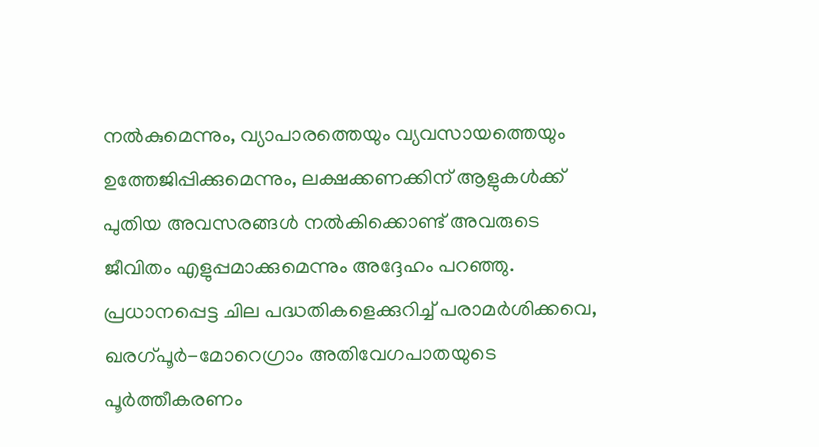നൽകുമെന്നും, വ്യാപാരത്തെയും വ്യവസായത്തെയും ഉത്തേജിപ്പിക്കുമെന്നും, ലക്ഷക്കണക്കിന് ആളുകൾക്ക് പുതിയ അവസരങ്ങൾ നൽകിക്കൊണ്ട് അവരുടെ ജീവിതം എളുപ്പമാക്കുമെന്നും അദ്ദേഹം പറഞ്ഞു. പ്രധാനപ്പെട്ട ചില പദ്ധതികളെക്കുറിച്ച് പരാമർശിക്കവെ, ഖരഗ്പൂർ-മോറെഗ്രാം അതിവേഗപാതയുടെ പൂർത്തീകരണം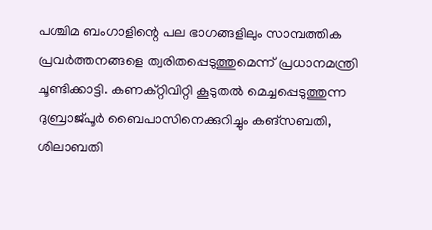പശ്ചിമ ബംഗാളിന്റെ പല ഭാഗങ്ങളിലും സാമ്പത്തിക പ്രവർത്തനങ്ങളെ ത്വരിതപ്പെടുത്തുമെന്ന് പ്രധാനമന്ത്രി ചൂണ്ടിക്കാട്ടി. കണക്റ്റിവിറ്റി കൂടുതൽ മെച്ചപ്പെടുത്തുന്ന ദുബ്രാജ്പൂർ ബൈപാസിനെക്കുറിച്ചും കങ്സബതി, ശിലാബതി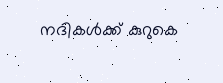നദികൾക്ക് കുറുകെ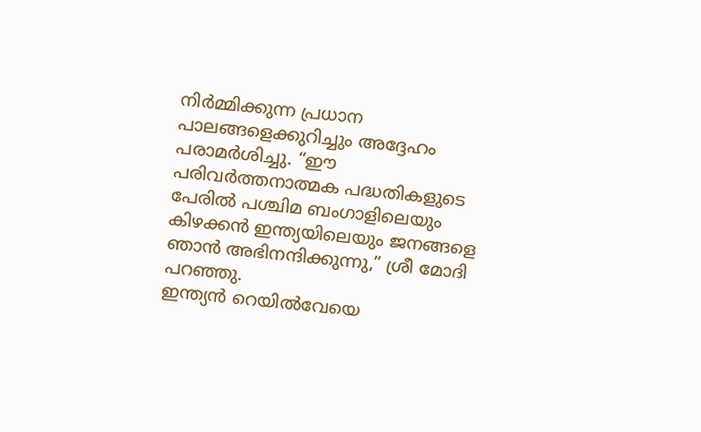നിർമ്മിക്കുന്ന പ്രധാന പാലങ്ങളെക്കുറിച്ചും അദ്ദേഹം പരാമർശിച്ചു. “ഈ പരിവർത്തനാത്മക പദ്ധതികളുടെ പേരിൽ പശ്ചിമ ബംഗാളിലെയും കിഴക്കൻ ഇന്ത്യയിലെയും ജനങ്ങളെ ഞാൻ അഭിനന്ദിക്കുന്നു,” ശ്രീ മോദി പറഞ്ഞു.
ഇന്ത്യൻ റെയിൽവേയെ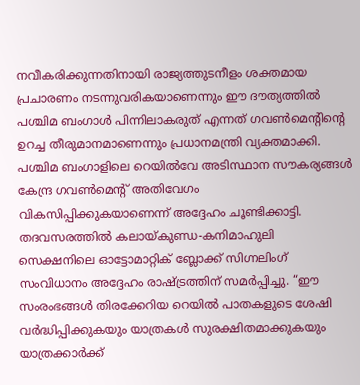നവീകരിക്കുന്നതിനായി രാജ്യത്തുടനീളം ശക്തമായ പ്രചാരണം നടന്നുവരികയാണെന്നും ഈ ദൗത്യത്തിൽ പശ്ചിമ ബംഗാൾ പിന്നിലാകരുത് എന്നത് ഗവൺമെന്റിന്റെ ഉറച്ച തീരുമാനമാണെന്നും പ്രധാനമന്ത്രി വ്യക്തമാക്കി. പശ്ചിമ ബംഗാളിലെ റെയിൽവേ അടിസ്ഥാന സൗകര്യങ്ങൾ കേന്ദ്ര ഗവൺമെന്റ് അതിവേഗം വികസിപ്പിക്കുകയാണെന്ന് അദ്ദേഹം ചൂണ്ടിക്കാട്ടി. തദവസരത്തിൽ കലായ്കുണ്ഡ-കനിമാഹുലി സെക്ഷനിലെ ഓട്ടോമാറ്റിക് ബ്ലോക്ക് സിഗ്നലിംഗ് സംവിധാനം അദ്ദേഹം രാഷ്ട്രത്തിന് സമർപ്പിച്ചു. “ഈ സംരംഭങ്ങൾ തിരക്കേറിയ റെയിൽ പാതകളുടെ ശേഷി വർദ്ധിപ്പിക്കുകയും യാത്രകൾ സുരക്ഷിതമാക്കുകയും യാത്രക്കാർക്ക്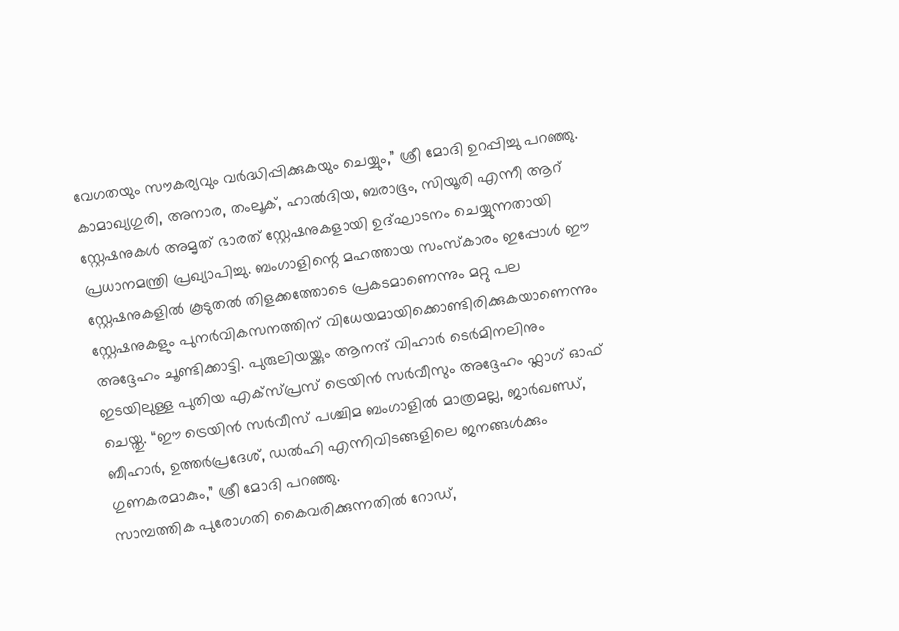വേഗതയും സൗകര്യവും വർദ്ധിപ്പിക്കുകയും ചെയ്യും,” ശ്രീ മോദി ഉറപ്പിച്ചു പറഞ്ഞു.
കാമാഖ്യഗുരി, അനാര, തംലൂക്, ഹാൽദിയ, ബരാഭൂം, സിയൂരി എന്നീ ആറ് സ്റ്റേഷനുകൾ അമൃത് ഭാരത് സ്റ്റേഷനുകളായി ഉദ്ഘാടനം ചെയ്യുന്നതായി പ്രധാനമന്ത്രി പ്രഖ്യാപിച്ചു. ബംഗാളിന്റെ മഹത്തായ സംസ്കാരം ഇപ്പോൾ ഈ സ്റ്റേഷനുകളിൽ കൂടുതൽ തിളക്കത്തോടെ പ്രകടമാണെന്നും മറ്റു പല സ്റ്റേഷനുകളും പുനർവികസനത്തിന് വിധേയമായിക്കൊണ്ടിരിക്കുകയാണെന്നും അദ്ദേഹം ചൂണ്ടിക്കാട്ടി. പുരുലിയയ്ക്കും ആനന്ദ് വിഹാർ ടെർമിനലിനും ഇടയിലുള്ള പുതിയ എക്സ്പ്രസ് ട്രെയിൻ സർവീസും അദ്ദേഹം ഫ്ലാഗ് ഓഫ് ചെയ്തു. “ഈ ട്രെയിൻ സർവീസ് പശ്ചിമ ബംഗാളിൽ മാത്രമല്ല, ജാർഖണ്ഡ്, ബീഹാർ, ഉത്തർപ്രദേശ്, ഡൽഹി എന്നിവിടങ്ങളിലെ ജനങ്ങൾക്കും ഗുണകരമാകും,” ശ്രീ മോദി പറഞ്ഞു.
സാമ്പത്തിക പുരോഗതി കൈവരിക്കുന്നതിൽ റോഡ്,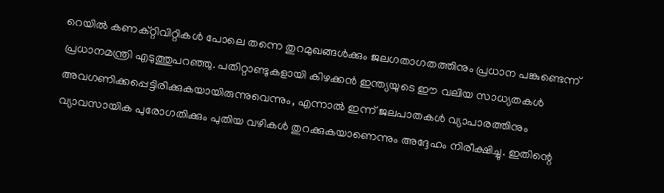റെയിൽ കണക്റ്റിവിറ്റികൾ പോലെ തന്നെ തുറമുഖങ്ങൾക്കും ജലഗതാഗതത്തിനും പ്രധാന പങ്കുണ്ടെന്ന് പ്രധാനമന്ത്രി എടുത്തുപറഞ്ഞു. പതിറ്റാണ്ടുകളായി കിഴക്കൻ ഇന്ത്യയുടെ ഈ വലിയ സാധ്യതകൾ അവഗണിക്കപ്പെട്ടിരിക്കുകയായിരുന്നുവെന്നും, എന്നാൽ ഇന്ന് ജലപാതകൾ വ്യാപാരത്തിനും വ്യാവസായിക പുരോഗതിക്കും പുതിയ വഴികൾ തുറക്കുകയാണെന്നും അദ്ദേഹം നിരീക്ഷിച്ചു. ഇതിന്റെ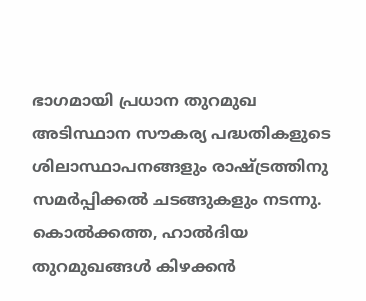ഭാഗമായി പ്രധാന തുറമുഖ അടിസ്ഥാന സൗകര്യ പദ്ധതികളുടെ ശിലാസ്ഥാപനങ്ങളും രാഷ്ട്രത്തിനു സമർപ്പിക്കൽ ചടങ്ങുകളും നടന്നു. കൊൽക്കത്ത, ഹാൽദിയ തുറമുഖങ്ങൾ കിഴക്കൻ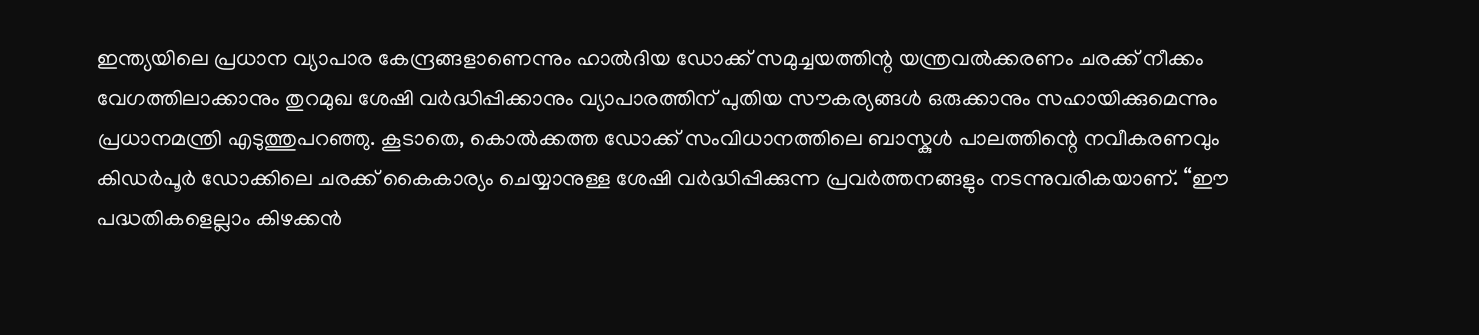ഇന്ത്യയിലെ പ്രധാന വ്യാപാര കേന്ദ്രങ്ങളാണെന്നും ഹാൽദിയ ഡോക്ക് സമുച്ചയത്തിന്റ യന്ത്രവൽക്കരണം ചരക്ക് നീക്കം വേഗത്തിലാക്കാനും തുറമുഖ ശേഷി വർദ്ധിപ്പിക്കാനും വ്യാപാരത്തിന് പുതിയ സൗകര്യങ്ങൾ ഒരുക്കാനും സഹായിക്കുമെന്നും പ്രധാനമന്ത്രി എടുത്തുപറഞ്ഞു. കൂടാതെ, കൊൽക്കത്ത ഡോക്ക് സംവിധാനത്തിലെ ബാസ്കുൾ പാലത്തിന്റെ നവീകരണവും കിഡർപൂർ ഡോക്കിലെ ചരക്ക് കൈകാര്യം ചെയ്യാനുള്ള ശേഷി വർദ്ധിപ്പിക്കുന്ന പ്രവർത്തനങ്ങളും നടന്നുവരികയാണ്. “ഈ പദ്ധതികളെല്ലാം കിഴക്കൻ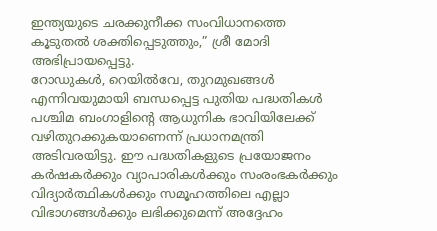ഇന്ത്യയുടെ ചരക്കുനീക്ക സംവിധാനത്തെ കൂടുതൽ ശക്തിപ്പെടുത്തും,” ശ്രീ മോദി അഭിപ്രായപ്പെട്ടു.
റോഡുകൾ, റെയിൽവേ, തുറമുഖങ്ങൾ എന്നിവയുമായി ബന്ധപ്പെട്ട പുതിയ പദ്ധതികൾ പശ്ചിമ ബംഗാളിന്റെ ആധുനിക ഭാവിയിലേക്ക് വഴിതുറക്കുകയാണെന്ന് പ്രധാനമന്ത്രി അടിവരയിട്ടു. ഈ പദ്ധതികളുടെ പ്രയോജനം കർഷകർക്കും വ്യാപാരികൾക്കും സംരംഭകർക്കും വിദ്യാർത്ഥികൾക്കും സമൂഹത്തിലെ എല്ലാ വിഭാഗങ്ങൾക്കും ലഭിക്കുമെന്ന് അദ്ദേഹം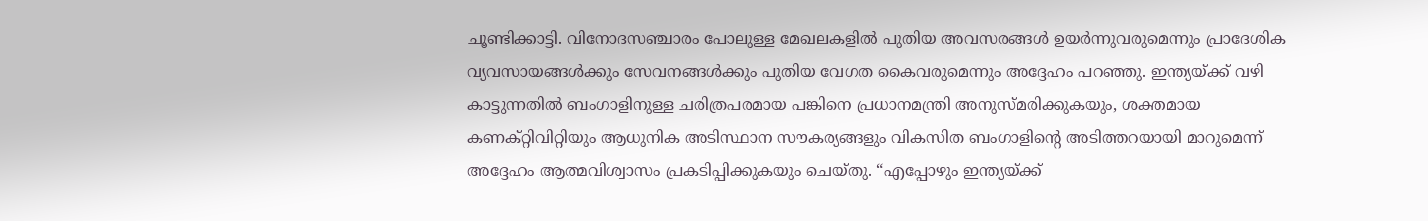ചൂണ്ടിക്കാട്ടി. വിനോദസഞ്ചാരം പോലുള്ള മേഖലകളിൽ പുതിയ അവസരങ്ങൾ ഉയർന്നുവരുമെന്നും പ്രാദേശിക വ്യവസായങ്ങൾക്കും സേവനങ്ങൾക്കും പുതിയ വേഗത കൈവരുമെന്നും അദ്ദേഹം പറഞ്ഞു. ഇന്ത്യയ്ക്ക് വഴി കാട്ടുന്നതിൽ ബംഗാളിനുള്ള ചരിത്രപരമായ പങ്കിനെ പ്രധാനമന്ത്രി അനുസ്മരിക്കുകയും, ശക്തമായ കണക്റ്റിവിറ്റിയും ആധുനിക അടിസ്ഥാന സൗകര്യങ്ങളും വികസിത ബംഗാളിന്റെ അടിത്തറയായി മാറുമെന്ന് അദ്ദേഹം ആത്മവിശ്വാസം പ്രകടിപ്പിക്കുകയും ചെയ്തു. “എപ്പോഴും ഇന്ത്യയ്ക്ക്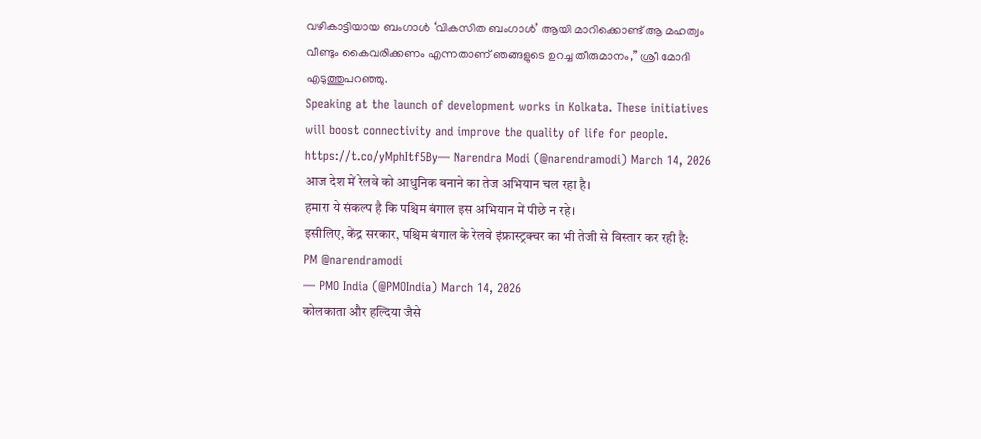വഴികാട്ടിയായ ബംഗാൾ ‘വികസിത ബംഗാൾ’ ആയി മാറിക്കൊണ്ട് ആ മഹത്വം വീണ്ടും കൈവരിക്കണം എന്നതാണ് ഞങ്ങളുടെ ഉറച്ച തീരുമാനം,” ശ്രീ മോദി എടുത്തുപറഞ്ഞു.
Speaking at the launch of development works in Kolkata. These initiatives will boost connectivity and improve the quality of life for people.
https://t.co/yMphItf5By— Narendra Modi (@narendramodi) March 14, 2026
आज देश में रेलवे को आधुनिक बनाने का तेज अभियान चल रहा है।
हमारा ये संकल्प है कि पश्चिम बंगाल इस अभियान में पीछे न रहे।
इसीलिए, केंद्र सरकार, पश्चिम बंगाल के रेलवे इंफ्रास्ट्रक्चर का भी तेजी से विस्तार कर रही है: PM @narendramodi
— PMO India (@PMOIndia) March 14, 2026
कोलकाता और हल्दिया जैसे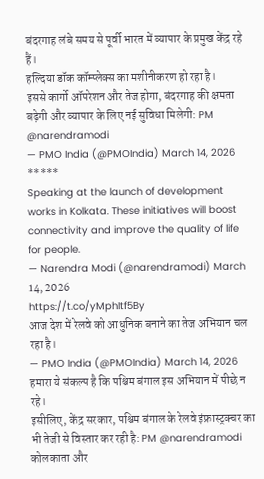बंदरगाह लंबे समय से पूर्वी भारत में व्यापार के प्रमुख केंद्र रहे हैं।
हल्दिया डॉक कॉम्प्लेक्स का मशीनीकरण हो रहा है।
इससे कार्गो ऑपरेशन और तेज होगा, बंदरगाह की क्षमता बढ़ेगी और व्यापार के लिए नई सुविधा मिलेगी: PM @narendramodi
— PMO India (@PMOIndia) March 14, 2026
*****
Speaking at the launch of development works in Kolkata. These initiatives will boost connectivity and improve the quality of life for people.
— Narendra Modi (@narendramodi) March 14, 2026
https://t.co/yMphItf5By
आज देश में रेलवे को आधुनिक बनाने का तेज अभियान चल रहा है।
— PMO India (@PMOIndia) March 14, 2026
हमारा ये संकल्प है कि पश्चिम बंगाल इस अभियान में पीछे न रहे।
इसीलिए, केंद्र सरकार, पश्चिम बंगाल के रेलवे इंफ्रास्ट्रक्चर का भी तेजी से विस्तार कर रही है: PM @narendramodi
कोलकाता और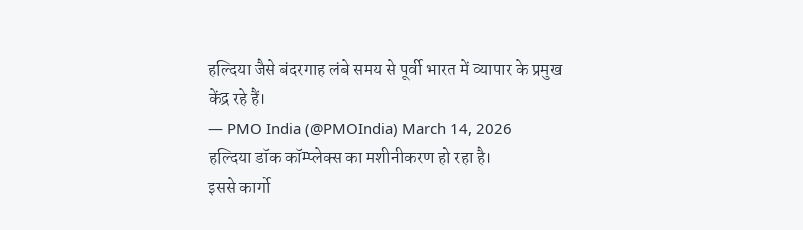हल्दिया जैसे बंदरगाह लंबे समय से पूर्वी भारत में व्यापार के प्रमुख केंद्र रहे हैं।
— PMO India (@PMOIndia) March 14, 2026
हल्दिया डॉक कॉम्प्लेक्स का मशीनीकरण हो रहा है।
इससे कार्गो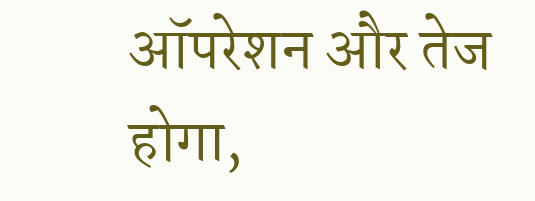ऑपरेशन और तेज होगा,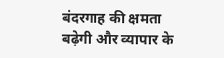बंदरगाह की क्षमता बढ़ेगी और व्यापार के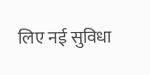लिए नई सुविधा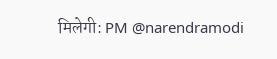मिलेगी: PM @narendramodi